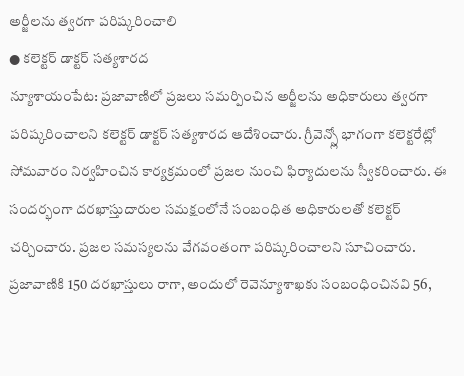అర్జీలను త్వరగా పరిష్కరించాలి
● కలెక్టర్ డాక్టర్ సత్యశారద
న్యూశాయంపేట: ప్రజావాణిలో ప్రజలు సమర్పించిన అర్జీలను అధికారులు త్వరగా పరిష్కరించాలని కలెక్టర్ డాక్టర్ సత్యశారద ఆదేశించారు. గ్రీవెన్స్లో భాగంగా కలెక్టరేట్లో సోమవారం నిర్వహించిన కార్యక్రమంలో ప్రజల నుంచి ఫిర్యాదులను స్వీకరించారు. ఈ సందర్భంగా దరఖాస్తుదారుల సమక్షంలోనే సంబంధిత అధికారులతో కలెక్టర్ చర్చించారు. ప్రజల సమస్యలను వేగవంతంగా పరిష్కరించాలని సూచించారు. ప్రజావాణికి 150 దరఖాస్తులు రాగా, అందులో రెవెన్యూశాఖకు సంబంధించినవి 56,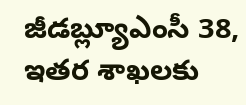జీడబ్ల్యూఎంసీ 38, ఇతర శాఖలకు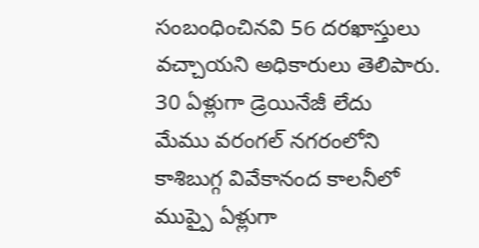సంబంధించినవి 56 దరఖాస్తులు వచ్చాయని అధికారులు తెలిపారు.
30 ఏళ్లుగా డ్రెయినేజీ లేదు
మేము వరంగల్ నగరంలోని కాశిబుగ్గ వివేకానంద కాలనీలో ముప్పై ఏళ్లుగా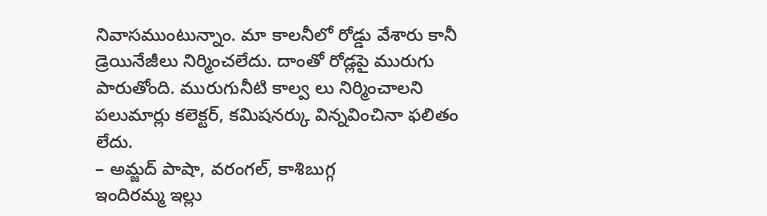నివాసముంటున్నాం. మా కాలనీలో రోడ్డు వేశారు కానీ డ్రెయినేజీలు నిర్మించలేదు. దాంతో రోడ్లపై మురుగు పారుతోంది. మురుగునీటి కాల్వ లు నిర్మించాలని పలుమార్లు కలెక్టర్, కమిషనర్కు విన్నవించినా ఫలితం లేదు.
– అమ్జద్ పాషా, వరంగల్, కాశిబుగ్గ
ఇందిరమ్మ ఇల్లు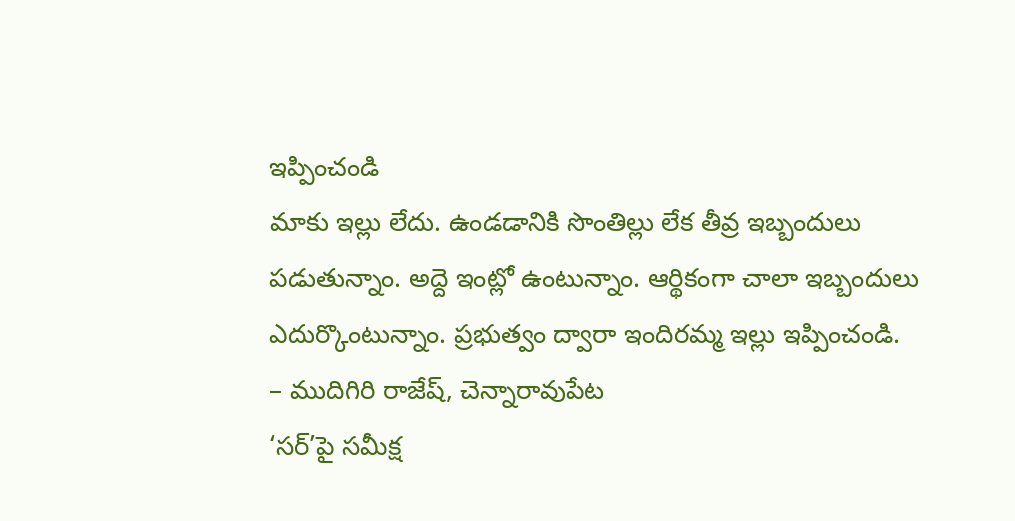ఇప్పించండి
మాకు ఇల్లు లేదు. ఉండడానికి సొంతిల్లు లేక తీవ్ర ఇబ్బందులు పడుతున్నాం. అద్దె ఇంట్లో ఉంటున్నాం. ఆర్థికంగా చాలా ఇబ్బందులు ఎదుర్కొంటున్నాం. ప్రభుత్వం ద్వారా ఇందిరమ్మ ఇల్లు ఇప్పించండి.
– ముదిగిరి రాజేష్, చెన్నారావుపేట
‘సర్’పై సమీక్ష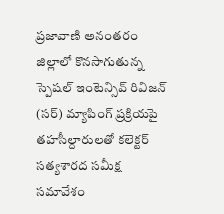ప్రజావాణి అనంతరం జిల్లాలో కొనసాగుతున్న స్పెషల్ ఇంటెన్సివ్ రివిజన్ (సర్) మ్యాపింగ్ ప్రక్రియపై తహసీల్దారులతో కలెక్టర్ సత్యశారద సమీక్ష సమావేశం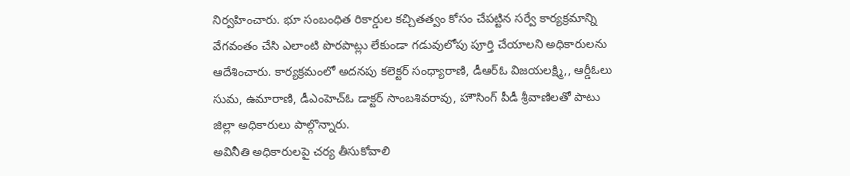నిర్వహించారు. భూ సంబంధిత రికార్డుల కచ్చితత్వం కోసం చేపట్టిన సర్వే కార్యక్రమాన్ని వేగవంతం చేసి ఎలాంటి పొరపాట్లు లేకుండా గడువులోపు పూర్తి చేయాలని అధికారులను ఆదేశించారు. కార్యక్రమంలో అదనపు కలెక్టర్ సంధ్యారాణి, డీఆర్ఓ విజయలక్ష్మి,, ఆర్డీఓలు సుమ, ఉమారాణి, డీఎంహెచ్ఓ డాక్టర్ సాంబశివరావు, హౌసింగ్ పీడీ శ్రీవాణిలతో పాటు జిల్లా అధికారులు పాల్గొన్నారు.
అవినీతి అధికారులపై చర్య తీసుకోవాలి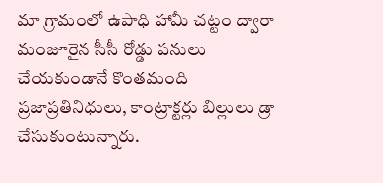మా గ్రామంలో ఉపాధి హామీ చట్టం ద్వారా మంజూరైన సీసీ రోడ్డు పనులు చేయకుండానే కొంతమంది ప్రజాప్రతినిధులు, కాంట్రాక్టర్లు బిల్లులు డ్రా చేసుకుంటున్నారు.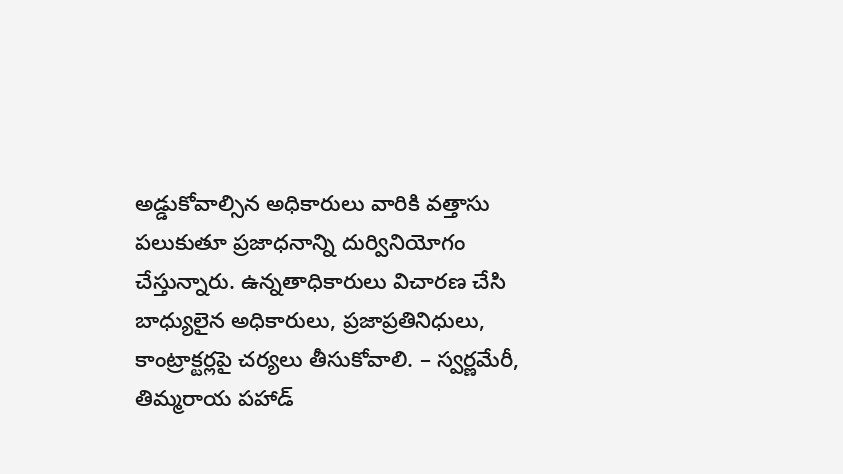అడ్డుకోవాల్సిన అధికారులు వారికి వత్తాసు పలుకుతూ ప్రజాధనాన్ని దుర్వినియోగం చేస్తున్నారు. ఉన్నతాధికారులు విచారణ చేసి బాధ్యులైన అధికారులు, ప్రజాప్రతినిధులు, కాంట్రాక్టర్లపై చర్యలు తీసుకోవాలి. – స్వర్ణమేరీ, తిమ్మరాయ పహాడ్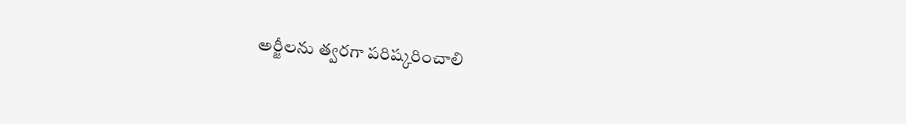అర్జీలను త్వరగా పరిష్కరించాలి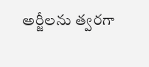అర్జీలను త్వరగా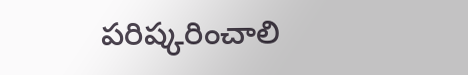పరిష్కరించాలి